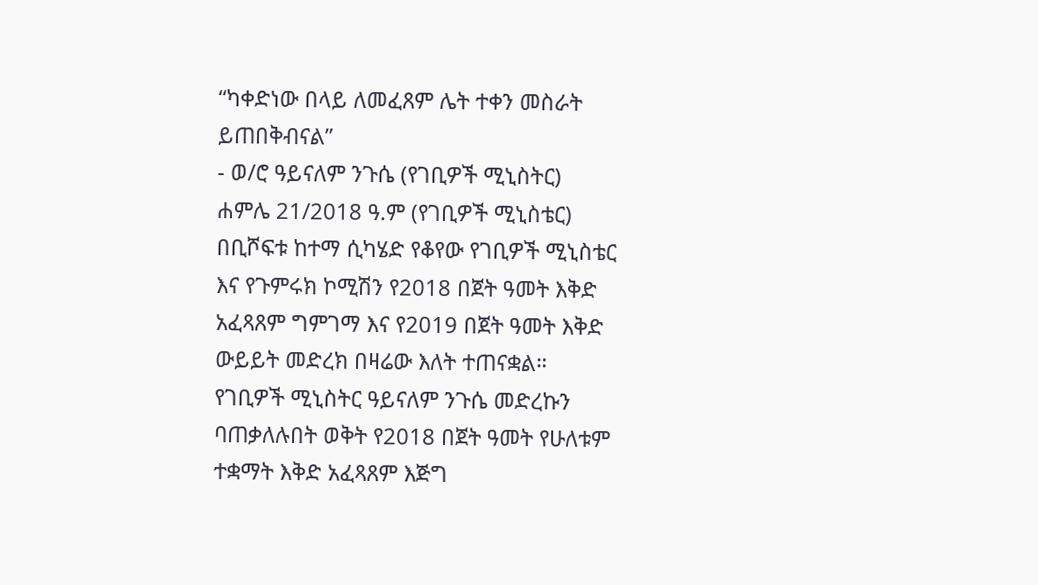“ካቀድነው በላይ ለመፈጸም ሌት ተቀን መስራት ይጠበቅብናል”
- ወ/ሮ ዓይናለም ንጉሴ (የገቢዎች ሚኒስትር)
ሐምሌ 21/2018 ዓ.ም (የገቢዎች ሚኒስቴር)
በቢሾፍቱ ከተማ ሲካሄድ የቆየው የገቢዎች ሚኒስቴር እና የጉምሩክ ኮሚሽን የ2018 በጀት ዓመት እቅድ አፈጻጸም ግምገማ እና የ2019 በጀት ዓመት እቅድ ውይይት መድረክ በዛሬው እለት ተጠናቋል።
የገቢዎች ሚኒስትር ዓይናለም ንጉሴ መድረኩን ባጠቃለሉበት ወቅት የ2018 በጀት ዓመት የሁለቱም ተቋማት እቅድ አፈጻጸም እጅግ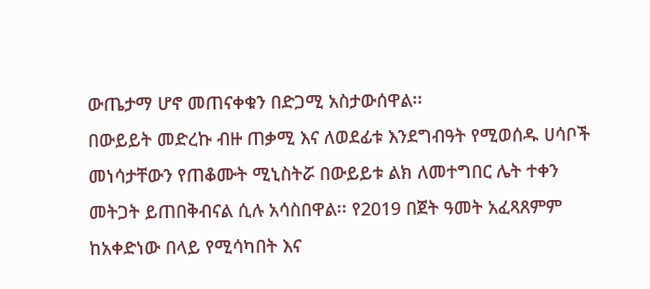ውጤታማ ሆኖ መጠናቀቁን በድጋሚ አስታውሰዋል፡፡
በውይይት መድረኩ ብዙ ጠቃሚ እና ለወደፊቱ እንደግብዓት የሚወሰዱ ሀሳቦች መነሳታቸውን የጠቆሙት ሚኒስትሯ በውይይቱ ልክ ለመተግበር ሌት ተቀን መትጋት ይጠበቅብናል ሲሉ አሳስበዋል፡፡ የ2019 በጀት ዓመት አፈጻጸምም ከአቀድነው በላይ የሚሳካበት እና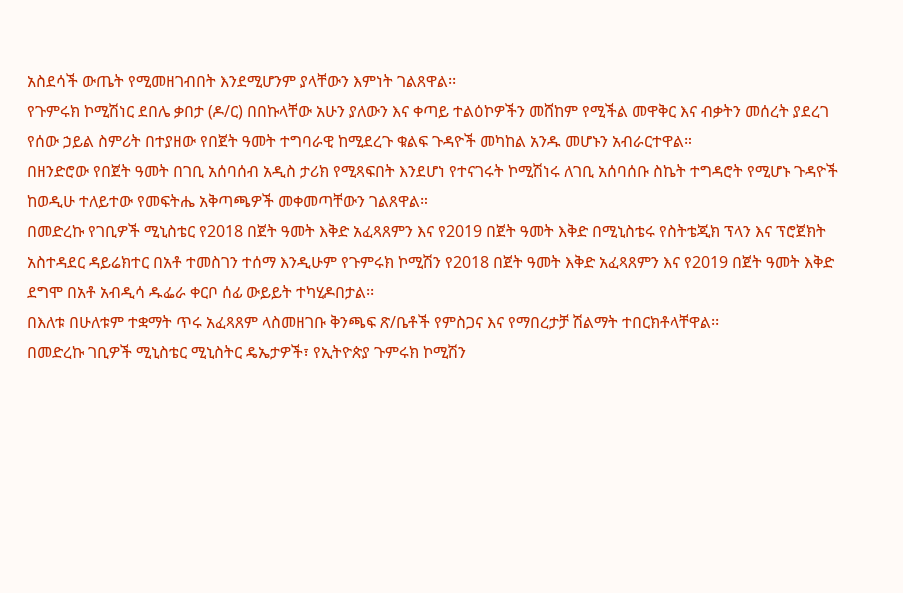አስደሳች ውጤት የሚመዘገብበት እንደሚሆንም ያላቸውን እምነት ገልጸዋል፡፡
የጉምሩክ ኮሚሽነር ደበሌ ቃበታ (ዶ/ር) በበኩላቸው አሁን ያለውን እና ቀጣይ ተልዕኮዎችን መሸከም የሚችል መዋቅር እና ብቃትን መሰረት ያደረገ የሰው ኃይል ስምሪት በተያዘው የበጀት ዓመት ተግባራዊ ከሚደረጉ ቁልፍ ጉዳዮች መካከል አንዱ መሆኑን አብራርተዋል።
በዘንድሮው የበጀት ዓመት በገቢ አሰባሰብ አዲስ ታሪክ የሚጻፍበት እንደሆነ የተናገሩት ኮሚሽነሩ ለገቢ አሰባሰቡ ስኬት ተግዳሮት የሚሆኑ ጉዳዮች ከወዲሁ ተለይተው የመፍትሔ አቅጣጫዎች መቀመጣቸውን ገልጸዋል።
በመድረኩ የገቢዎች ሚኒስቴር የ2018 በጀት ዓመት እቅድ አፈጻጸምን እና የ2019 በጀት ዓመት እቅድ በሚኒስቴሩ የስትቴጂክ ፕላን እና ፕሮጀክት አስተዳደር ዳይሬክተር በአቶ ተመስገን ተሰማ እንዲሁም የጉምሩክ ኮሚሽን የ2018 በጀት ዓመት እቅድ አፈጻጸምን እና የ2019 በጀት ዓመት እቅድ ደግሞ በአቶ አብዲሳ ዱፌራ ቀርቦ ሰፊ ውይይት ተካሂዶበታል፡፡
በእለቱ በሁለቱም ተቋማት ጥሩ አፈጻጸም ላስመዘገቡ ቅንጫፍ ጽ/ቤቶች የምስጋና እና የማበረታቻ ሽልማት ተበርክቶላቸዋል፡፡
በመድረኩ ገቢዎች ሚኒስቴር ሚኒስትር ዴኤታዎች፣ የኢትዮጵያ ጉምሩክ ኮሚሽን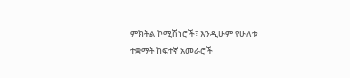ምክትል ኮሚሽነሮች፣ እንዲሁም የሁለቱ ተቋማት ከፍተኛ አመራሮች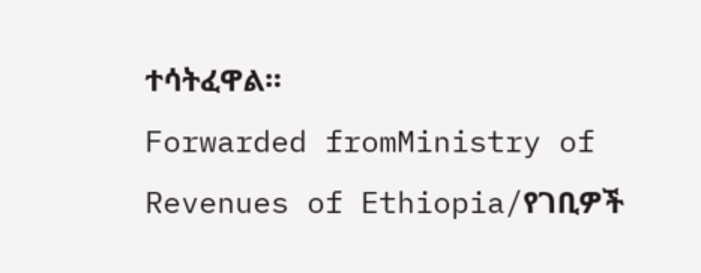ተሳትፈዋል።
Forwarded fromMinistry of Revenues of Ethiopia/የገቢዎች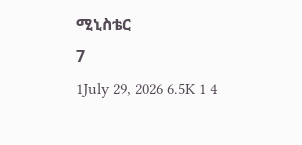ሚኒስቴር
7
1July 29, 2026 6.5K 1 4